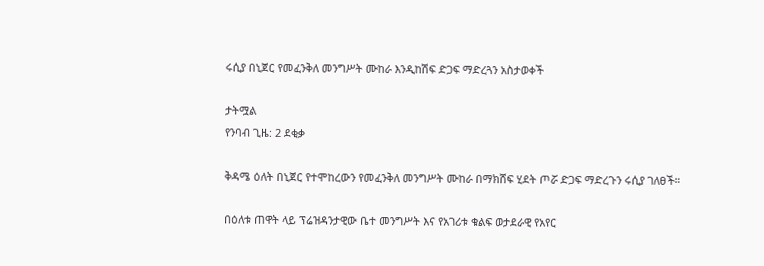ሩሲያ በኒጀር የመፈንቅለ መንግሥት ሙከራ እንዲከሽፍ ድጋፍ ማድረጓን አስታወቀች

ታትሟል
የንባብ ጊዜ: 2 ደቂቃ

ቅዳሜ ዕለት በኒጀር የተሞከረውን የመፈንቅለ መንግሥት ሙከራ በማክሸፍ ሂደት ጦሯ ድጋፍ ማድረጉን ሩሲያ ገለፀች።

በዕለቱ ጠዋት ላይ ፕሬዝዳንታዊው ቤተ መንግሥት እና የአገሪቱ ቁልፍ ወታደራዊ የአየር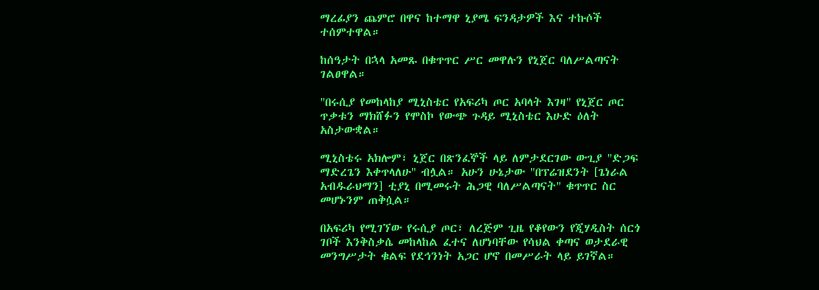ማረፊያን ጨምሮ በዋና ከተማዋ ኒያሜ ፍንዳታዎች እና ተኩሶች ተሰምተዋል።

ከሰዓታት በኋላ አመጹ በቁጥጥር ሥር መዋሉን የኒጀር ባለሥልጣናት ገልፀዋል።

"በሩሲያ የመከላከያ ሚኒስቴር የአፍሪካ ጦር አባላት እገዛ" የኒጀር ጦር ጥቃቱን ማክሸፉን የሞስኮ የውጭ ጉዳይ ሚኒስቴር እሁድ ዕለት አስታውቋል።

ሚኒስቴሩ አክሎም፣ ኒጀር በጽንፈኞች ላይ ለምታደርገው ውጊያ "ድጋፍ ማድረጌን እቀጥላለሁ" ብሏል። አሁን ሁኔታው "በፕሬዝደንት [ጌነራል አብዱራህማን] ቲያኒ በሚመሩት ሕጋዊ ባለሥልጣናት" ቁጥጥር ስር መሆኑንም ጠቅሷል።

በአፍሪካ የሚገኘው የሩሲያ ጦር፣ ለረጅም ጊዜ የቆየውን የጂሃዲስት ሰርጎ ገቦች እንቅስቃሴ መከላከል ፈተና ለሆነባቸው የሳህል ቀጣና ወታደራዊ መንግሥታት ቁልፍ የደኅንነት አጋር ሆኖ በመሥራት ላይ ይገኛል።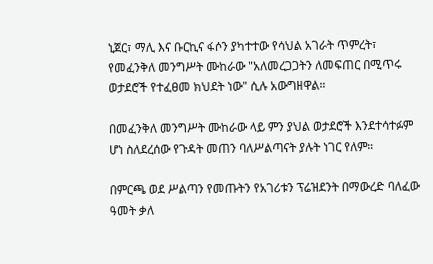ኒጀር፣ ማሊ እና ቡርኪና ፋሶን ያካተተው የሳህል አገራት ጥምረት፣ የመፈንቅለ መንግሥት ሙከራው "አለመረጋጋትን ለመፍጠር በሚጥሩ ወታደሮች የተፈፀመ ክህደት ነው" ሲሉ አውግዘዋል።

በመፈንቅለ መንግሥት ሙከራው ላይ ምን ያህል ወታደሮች እንደተሳተፉም ሆነ ስለደረሰው የጉዳት መጠን ባለሥልጣናት ያሉት ነገር የለም።

በምርጫ ወደ ሥልጣን የመጡትን የአገሪቱን ፕሬዝደንት በማውረድ ባለፈው ዓመት ቃለ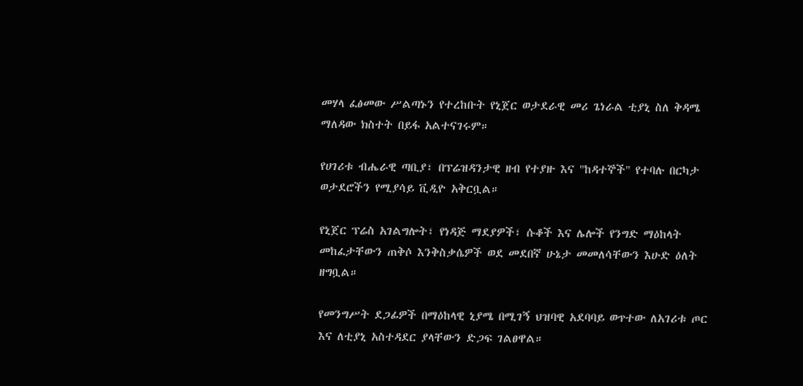መሃላ ፈፅመው ሥልጣኑን የተረከቡት የኒጀር ወታደራዊ መሪ ጌነራል ቲያኒ ስለ ቅዳሜ ማለዳው ክስተት በይፋ አልተናገሩም።

የሀገሪቱ ብሔራዊ ጣቢያ፣ በፕሬዝዳንታዊ ዘብ የተያዙ እና "ከዳተኞች" የተባሉ በርካታ ወታደሮችን የሚያሳይ ቪዲዮ አቅርቧል።

የኒጀር ፕሬስ አገልግሎት፣ የነዳጅ ማደያዎች፣ ሱቆች እና ሌሎች የንግድ ማዕከላት መከፈታቸውን ጠቅሶ እንቅስቃሴዎች ወደ መደበኛ ሁኔታ መመለሳቸውን እሁድ ዕለት ዘግቧል።

የመንግሥት ደጋፊዎች በማዕከላዊ ኒያሜ በሚገኝ ህዝባዊ አደባባይ ወጥተው ለአገሪቱ ጦር እና ለቲያኒ አስተዳደር ያላቸውን ድጋፍ ገልፀዋል።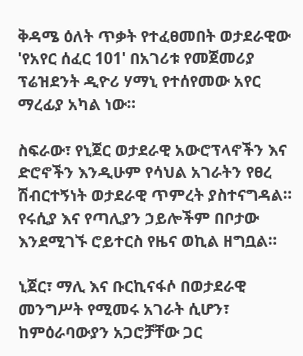ቅዳሜ ዕለት ጥቃት የተፈፀመበት ወታደራዊው 'የአየር ሰፈር 101' በአገሪቱ የመጀመሪያ ፕሬዝደንት ዲዮሪ ሃማኒ የተሰየመው አየር ማረፊያ አካል ነው።

ስፍራው፣ የኒጀር ወታደራዊ አውሮፕላኖችን እና ድሮኖችን እንዲሁም የሳህል አገራትን የፀረ ሽብርተኝነት ወታደራዊ ጥምረት ያስተናግዳል። የሩሲያ እና የጣሊያን ኃይሎችም በቦታው እንደሚገኙ ሮይተርስ የዜና ወኪል ዘግቧል።

ኒጀር፣ ማሊ እና ቡርኪናፋሶ በወታደራዊ መንግሥት የሚመሩ አገራት ሲሆን፣ ከምዕራባውያን አጋሮቻቸው ጋር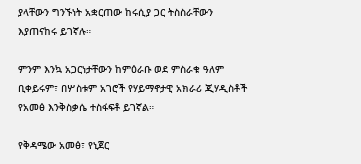ያላቸውን ግንኙነት አቋርጠው ከሩሲያ ጋር ትስስራቸውን እያጠናከሩ ይገኛሉ።

ምንም እንኳ አጋርነታቸውን ከምዕራቡ ወደ ምስራቁ ዓለም ቢቀይሩም፣ በሦስቱም አገሮች የሃይማኖታዊ አክራሪ ጂሃዲስቶች የአመፅ እንቅስቃሴ ተስፋፍቶ ይገኛል።

የቅዳሜው አመፅ፣ የኒጀር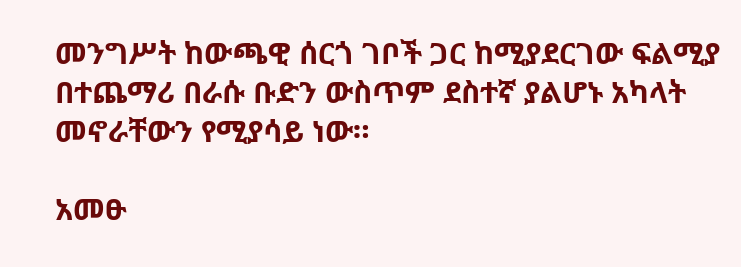መንግሥት ከውጫዊ ሰርጎ ገቦች ጋር ከሚያደርገው ፍልሚያ በተጨማሪ በራሱ ቡድን ውስጥም ደስተኛ ያልሆኑ አካላት መኖራቸውን የሚያሳይ ነው።

አመፁ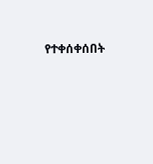የተቀሰቀሰበት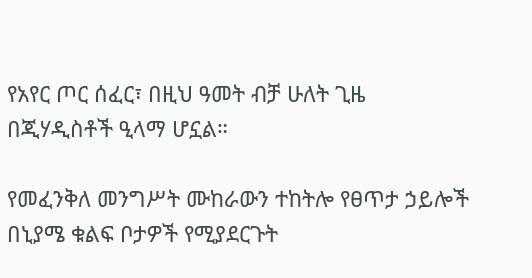የአየር ጦር ሰፈር፣ በዚህ ዓመት ብቻ ሁለት ጊዜ በጂሃዲስቶች ዒላማ ሆኗል።

የመፈንቅለ መንግሥት ሙከራውን ተከትሎ የፀጥታ ኃይሎች በኒያሜ ቁልፍ ቦታዎች የሚያደርጉት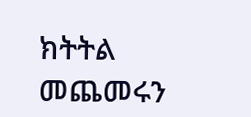ክትትል መጨመሩን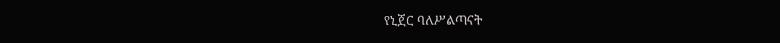የኒጀር ባለሥልጣናት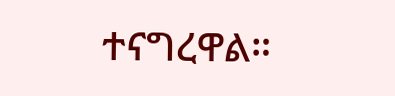ተናግረዋል።